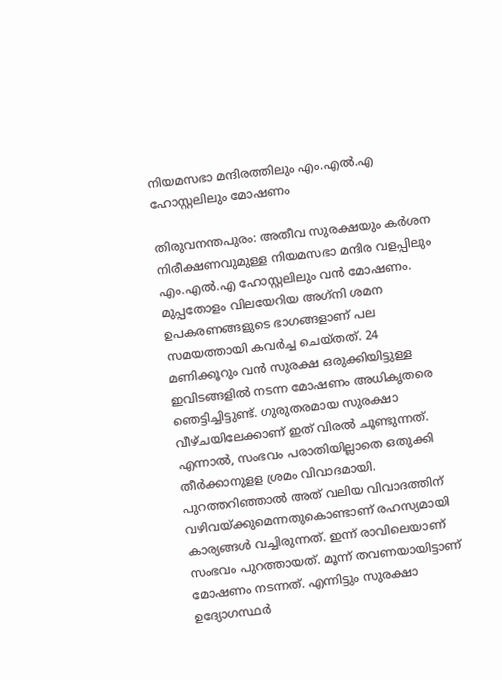നിയമസഭാ മന്ദിരത്തിലും എം.എല്‍.എ ഹോസ്റ്റലിലും മോഷണം

തിരുവനന്തപുരം: അതീവ സുരക്ഷയും കര്‍ശന നിരീക്ഷണവുമുള്ള നിയമസഭാ മന്ദിര വളപ്പിലും എം.എല്‍.എ ഹോസ്റ്റലിലും വന്‍ മോഷണം. മുപ്പതോളം വിലയേറിയ അഗ്‌നി ശമന ഉപകരണങ്ങളുടെ ഭാഗങ്ങളാണ് പല സമയത്തായി കവര്‍ച്ച ചെയ്തത്. 24 മണിക്കൂറും വന്‍ സുരക്ഷ ഒരുക്കിയിട്ടുള്ള ഇവിടങ്ങളില്‍ നടന്ന മോഷണം അധികൃതരെ ഞെട്ടിച്ചിട്ടുണ്ട്. ഗുരുതരമായ സുരക്ഷാ വീഴ്ചയിലേക്കാണ് ഇത് വിരല്‍ ചൂണ്ടുന്നത്. എന്നാല്‍, സംഭവം പരാതിയില്ലാതെ ഒതുക്കി തീര്‍ക്കാനുളള ശ്രമം വിവാദമായി. പുറത്തറിഞ്ഞാല്‍ അത് വലിയ വിവാദത്തിന് വഴിവയ്ക്കുമെന്നതുകൊണ്ടാണ് രഹസ്യമായി കാര്യങ്ങള്‍ വച്ചിരുന്നത്. ഇന്ന് രാവിലെയാണ് സംഭവം പുറത്തായത്. മൂന്ന് തവണയായിട്ടാണ് മോഷണം നടന്നത്. എന്നിട്ടും സുരക്ഷാ ഉദ്യോഗസ്ഥര്‍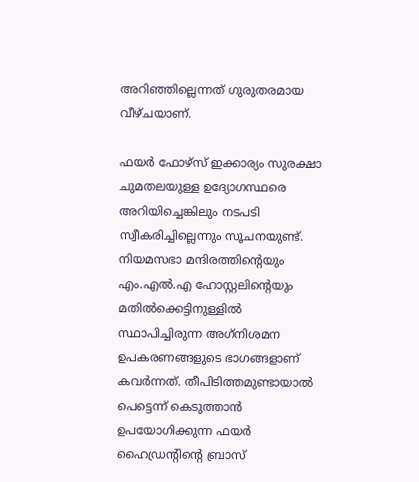അറിഞ്ഞില്ലെന്നത് ഗുരുതരമായ വീഴ്ചയാണ്.

ഫയര്‍ ഫോഴ്‌സ് ഇക്കാര്യം സുരക്ഷാ ചുമതലയുള്ള ഉദ്യോഗസ്ഥരെ അറിയിച്ചെങ്കിലും നടപടി സ്വീകരിച്ചില്ലെന്നും സൂചനയുണ്ട്. നിയമസഭാ മന്ദിരത്തിന്റെയും എം.എല്‍.എ ഹോസ്റ്റലിന്റെയും മതില്‍ക്കെട്ടിനുള്ളില്‍ സ്ഥാപിച്ചിരുന്ന അഗ്‌നിശമന ഉപകരണങ്ങളുടെ ഭാഗങ്ങളാണ് കവര്‍ന്നത്. തീപിടിത്തമുണ്ടായാല്‍ പെട്ടെന്ന് കെടുത്താന്‍ ഉപയോഗിക്കുന്ന ഫയര്‍ ഹൈഡ്രന്റിന്റെ ബ്രാസ്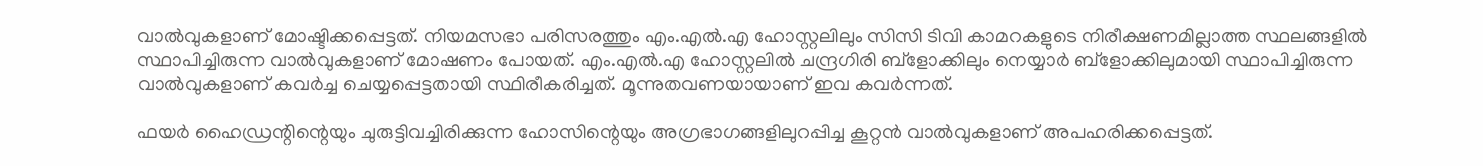വാല്‍വുകളാണ് മോഷ്ടിക്കപ്പെട്ടത്. നിയമസഭാ പരിസരത്തും എം.എല്‍.എ ഹോസ്റ്റലിലും സിസി ടിവി കാമറകളുടെ നിരീക്ഷണമില്ലാത്ത സ്ഥലങ്ങളില്‍ സ്ഥാപിച്ചിരുന്ന വാല്‍വുകളാണ് മോഷണം പോയത്. എം.എല്‍.എ ഹോസ്റ്റലില്‍ ചന്ദ്രഗിരി ബ്‌ളോക്കിലും നെയ്യാര്‍ ബ്‌ളോക്കിലുമായി സ്ഥാപിച്ചിരുന്ന വാല്‍വുകളാണ് കവര്‍ച്ച ചെയ്യപ്പെട്ടതായി സ്ഥിരീകരിച്ചത്. മൂന്നുതവണയായാണ് ഇവ കവര്‍ന്നത്.

ഫയര്‍ ഹൈഡ്രന്റിന്റെയും ചുരുട്ടിവച്ചിരിക്കുന്ന ഹോസിന്റെയും അഗ്രഭാഗങ്ങളിലുറപ്പിച്ച കൂറ്റന്‍ വാല്‍വുകളാണ് അപഹരിക്കപ്പെട്ടത്.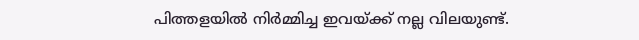പിത്തളയില്‍ നിര്‍മ്മിച്ച ഇവയ്ക്ക് നല്ല വിലയുണ്ട്.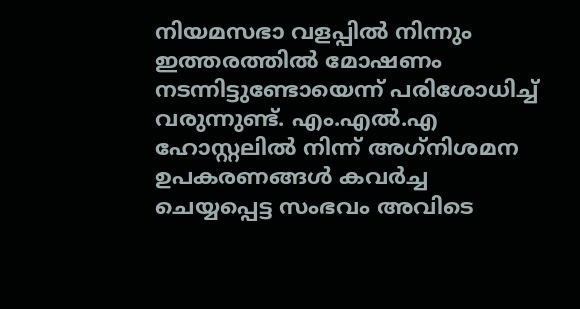നിയമസഭാ വളപ്പില്‍ നിന്നും ഇത്തരത്തില്‍ മോഷണം നടന്നിട്ടുണ്ടോയെന്ന് പരിശോധിച്ച് വരുന്നുണ്ട്. എം.എല്‍.എ ഹോസ്റ്റലില്‍ നിന്ന് അഗ്‌നിശമന ഉപകരണങ്ങള്‍ കവര്‍ച്ച ചെയ്യപ്പെട്ട സംഭവം അവിടെ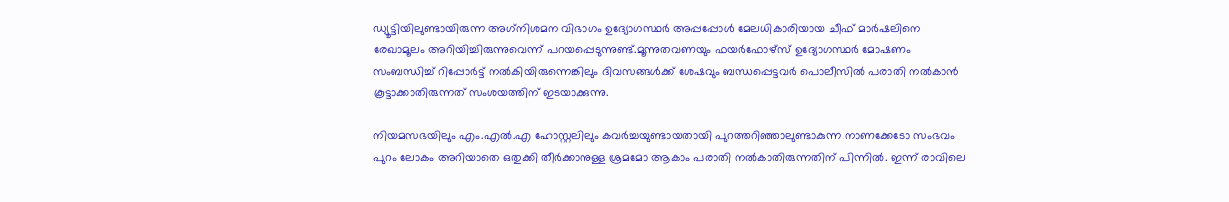ഡ്യൂട്ടിയിലുണ്ടായിരുന്ന അഗ്‌നിശമന വിഭാഗം ഉദ്യോഗസ്ഥര്‍ അപ്പപ്പോള്‍ മേലധികാരിയായ ചീഫ് മാര്‍ഷലിനെ രേഖാമൂലം അറിയിച്ചിരുന്നുവെന്ന് പറയപ്പെടുന്നുണ്ട്.മൂന്നുതവണയും ഫയര്‍ഫോഴ്‌സ് ഉദ്യോഗസ്ഥര്‍ മോഷണം സംബന്ധിച്ച് റിപ്പോര്‍ട്ട് നല്‍കിയിരുന്നെങ്കിലും ദിവസങ്ങള്‍ക്ക് ശേഷവും ബന്ധപ്പെട്ടവര്‍ പൊലീസില്‍ പരാതി നല്‍കാന്‍ കൂട്ടാക്കാതിരുന്നത് സംശയത്തിന് ഇടയാക്കുന്നു.

നിയമസഭയിലും എം.എല്‍.എ ഹോസ്റ്റലിലും കവര്‍ച്ചയുണ്ടായതായി പുറത്തറിഞ്ഞാലുണ്ടാകുന്ന നാണക്കേടോ സംഭവം പുറം ലോകം അറിയാതെ ഒതുക്കി തീര്‍ക്കാനുള്ള ശ്രമമോ ആകാം പരാതി നല്‍കാതിരുന്നതിന് പിന്നില്‍. ഇന്ന് രാവിലെ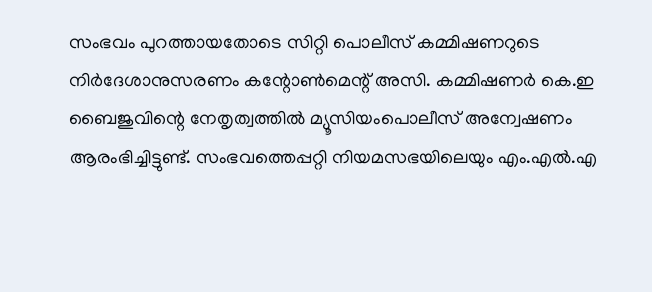സംഭവം പുറത്തായതോടെ സിറ്റി പൊലീസ് കമ്മിഷണറുടെ നിര്‍ദേശാനുസരണം കന്റോണ്‍മെന്റ് അസി. കമ്മിഷണര്‍ കെ.ഇ ബൈജുവിന്റെ നേതൃത്വത്തില്‍ മ്യൂസിയംപൊലീസ് അന്വേഷണം ആരംഭിച്ചിട്ടുണ്ട്. സംഭവത്തെപ്പറ്റി നിയമസഭയിലെയും എം.എല്‍.എ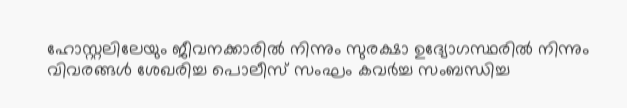ഹോസ്റ്റലിലേയും ജീവനക്കാരില്‍ നിന്നും സുരക്ഷാ ഉദ്യോഗസ്ഥരില്‍ നിന്നും വിവരങ്ങള്‍ ശേഖരിച്ച പൊലീസ് സംഘം കവര്‍ച്ച സംബന്ധിച്ച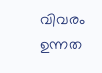വിവരം ഉന്നത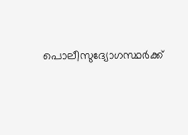പൊലീസുദ്യോഗസ്ഥര്‍ക്ക്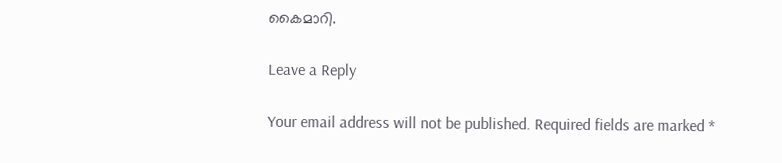കൈമാറി.

Leave a Reply

Your email address will not be published. Required fields are marked *